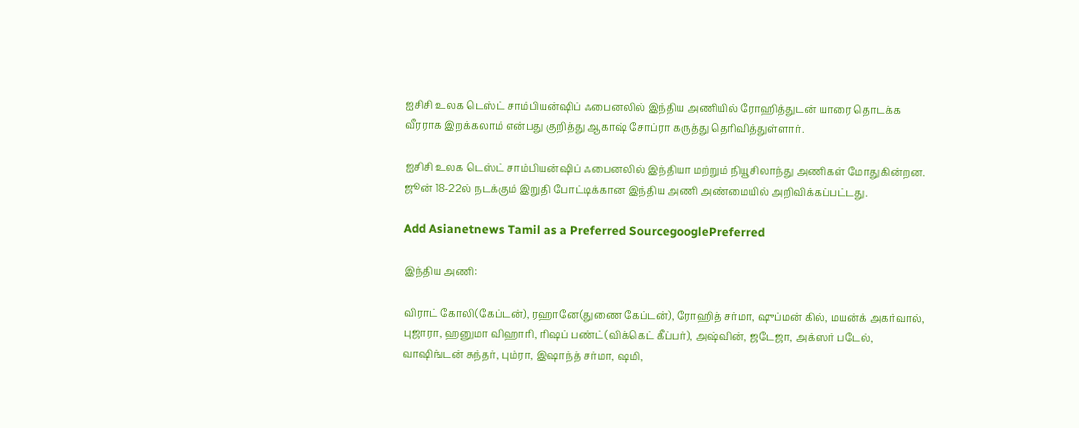ஐசிசி உலக டெஸ்ட் சாம்பியன்ஷிப் ஃபைனலில் இந்திய அணியில் ரோஹித்துடன் யாரை தொடக்க வீரராக இறக்கலாம் என்பது குறித்து ஆகாஷ் சோப்ரா கருத்து தெரிவித்துள்ளார்.

ஐசிசி உலக டெஸ்ட் சாம்பியன்ஷிப் ஃபைனலில் இந்தியா மற்றும் நியூசிலாந்து அணிகள் மோதுகின்றன. ஜூன் 18-22ல் நடக்கும் இறுதி போட்டிக்கான இந்திய அணி அண்மையில் அறிவிக்கப்பட்டது.

Add Asianetnews Tamil as a Preferred SourcegooglePreferred

இந்திய அணி:

விராட் கோலி(கேப்டன்), ரஹானே(துணை கேப்டன்), ரோஹித் சர்மா, ஷுப்மன் கில், மயன்க் அகர்வால், புஜாரா, ஹனுமா விஹாரி, ரிஷப் பண்ட்(விக்கெட் கீப்பர்), அஷ்வின், ஜடேஜா, அக்ஸர் படேல், வாஷிங்டன் சுந்தர், பும்ரா, இஷாந்த் சர்மா, ஷமி,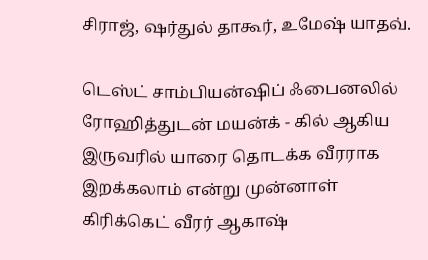சிராஜ், ஷர்துல் தாகூர், உமேஷ் யாதவ்.

டெஸ்ட் சாம்பியன்ஷிப் ஃபைனலில் ரோஹித்துடன் மயன்க் - கில் ஆகிய இருவரில் யாரை தொடக்க வீரராக இறக்கலாம் என்று முன்னாள் கிரிக்கெட் வீரர் ஆகாஷ்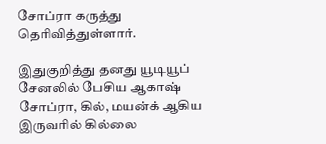சோப்ரா கருத்து தெரிவித்துள்ளார்.

இதுகுறித்து தனது யூடியூப் சேனலில் பேசிய ஆகாஷ் சோப்ரா, கில், மயன்க் ஆகிய இருவரில் கில்லை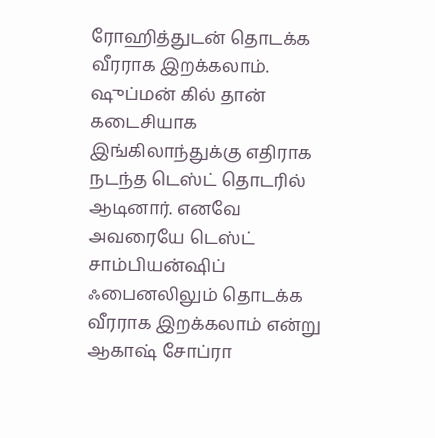ரோஹித்துடன் தொடக்க வீரராக இறக்கலாம். ஷுப்மன் கில் தான் கடைசியாக இங்கிலாந்துக்கு எதிராக நடந்த டெஸ்ட் தொடரில் ஆடினார். எனவே அவரையே டெஸ்ட் சாம்பியன்ஷிப் ஃபைனலிலும் தொடக்க வீரராக இறக்கலாம் என்று ஆகாஷ் சோப்ரா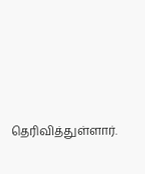தெரிவித்துள்ளார்.